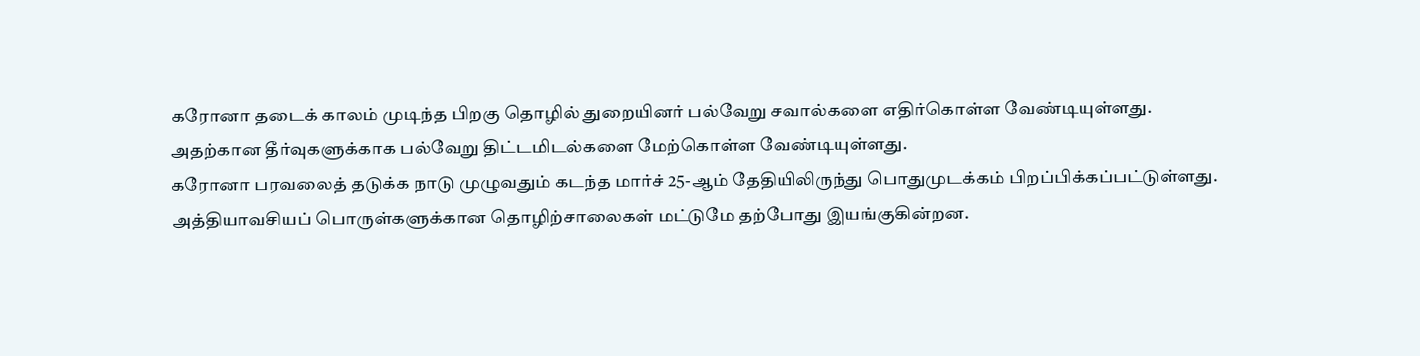கரோனா தடைக் காலம் முடிந்த பிறகு தொழில் துறையினர் பல்வேறு சவால்களை எதிர்கொள்ள வேண்டியுள்ளது. அதற்கான தீர்வுகளுக்காக பல்வேறு திட்டமிடல்களை மேற்கொள்ள வேண்டியுள்ளது.
கரோனா பரவலைத் தடுக்க நாடு முழுவதும் கடந்த மார்ச் 25-ஆம் தேதியிலிருந்து பொதுமுடக்கம் பிறப்பிக்கப்பட்டுள்ளது. அத்தியாவசியப் பொருள்களுக்கான தொழிற்சாலைகள் மட்டுமே தற்போது இயங்குகின்றன.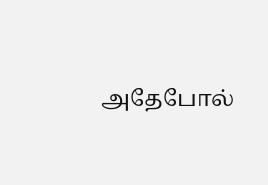அதேபோல்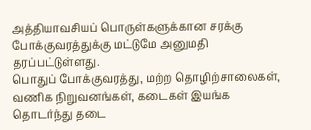அத்தியாவசியப் பொருள்களுக்கான சரக்கு போக்குவரத்துக்கு மட்டுமே அனுமதி தரப்பட்டுள்ளது.
பொதுப் போக்குவரத்து, மற்ற தொழிற்சாலைகள், வணிக நிறுவனங்கள், கடைகள் இயங்க தொடர்ந்து தடை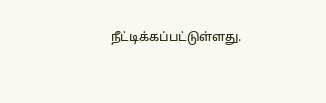நீட்டிக்கப்பட்டுள்ளது.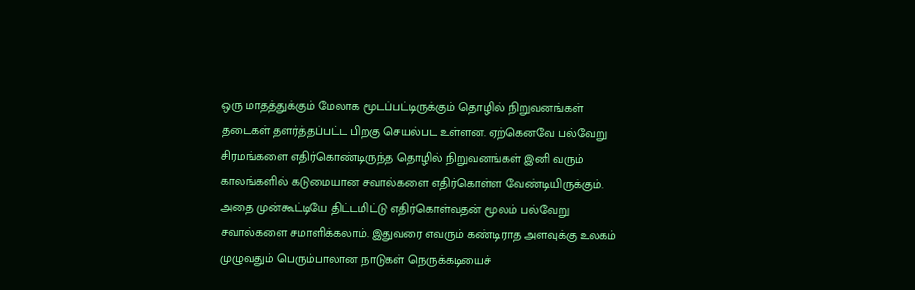ஒரு மாதத்துக்கும் மேலாக மூடப்பட்டிருக்கும் தொழில் நிறுவனங்கள் தடைகள் தளர்த்தப்பட்ட பிறகு செயல்பட உள்ளன. ஏற்கெனவே பல்வேறு சிரமங்களை எதிர்கொண்டிருந்த தொழில் நிறுவனங்கள் இனி வரும் காலங்களில் கடுமையான சவால்களை எதிர்கொள்ள வேண்டியிருக்கும்.
அதை முன்கூட்டியே திட்டமிட்டு எதிர்கொள்வதன் மூலம் பல்வேறு சவால்களை சமாளிக்கலாம். இதுவரை எவரும் கண்டிராத அளவுக்கு உலகம் முழுவதும் பெரும்பாலான நாடுகள் நெருக்கடியைச்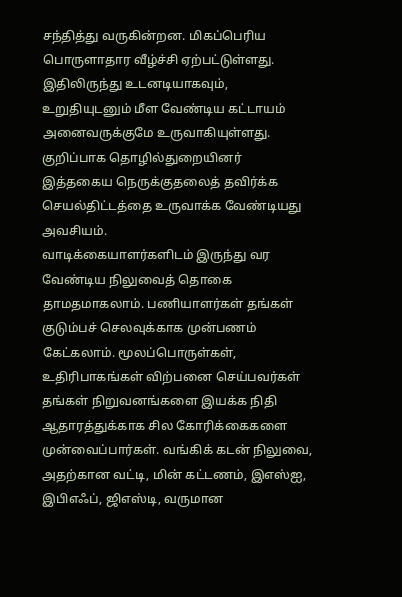சந்தித்து வருகின்றன. மிகப்பெரிய பொருளாதார வீழ்ச்சி ஏற்பட்டுள்ளது. இதிலிருந்து உடனடியாகவும், உறுதியுடனும் மீள வேண்டிய கட்டாயம் அனைவருக்குமே உருவாகியுள்ளது. குறிப்பாக தொழில்துறையினர் இத்தகைய நெருக்குதலைத் தவிர்க்க செயல்திட்டத்தை உருவாக்க வேண்டியது அவசியம்.
வாடிக்கையாளர்களிடம் இருந்து வர வேண்டிய நிலுவைத் தொகை தாமதமாகலாம். பணியாளர்கள் தங்கள் குடும்பச் செலவுக்காக முன்பணம் கேட்கலாம். மூலப்பொருள்கள், உதிரிபாகங்கள் விற்பனை செய்பவர்கள் தங்கள் நிறுவனங்களை இயக்க நிதி ஆதாரத்துக்காக சில கோரிக்கைகளை முன்வைப்பார்கள். வங்கிக் கடன் நிலுவை, அதற்கான வட்டி, மின் கட்டணம், இஎஸ்ஐ, இபிஎஃப், ஜிஎஸ்டி, வருமான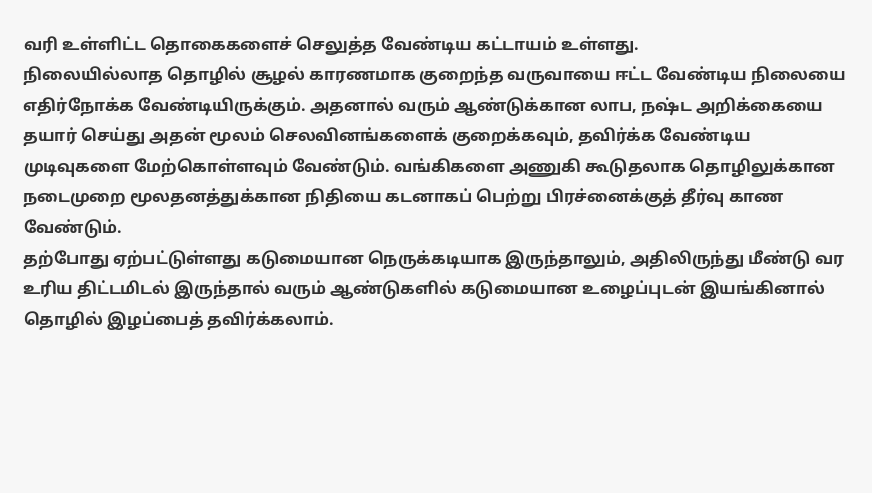வரி உள்ளிட்ட தொகைகளைச் செலுத்த வேண்டிய கட்டாயம் உள்ளது.
நிலையில்லாத தொழில் சூழல் காரணமாக குறைந்த வருவாயை ஈட்ட வேண்டிய நிலையை எதிர்நோக்க வேண்டியிருக்கும். அதனால் வரும் ஆண்டுக்கான லாப, நஷ்ட அறிக்கையை தயார் செய்து அதன் மூலம் செலவினங்களைக் குறைக்கவும், தவிர்க்க வேண்டிய முடிவுகளை மேற்கொள்ளவும் வேண்டும். வங்கிகளை அணுகி கூடுதலாக தொழிலுக்கான நடைமுறை மூலதனத்துக்கான நிதியை கடனாகப் பெற்று பிரச்னைக்குத் தீர்வு காண வேண்டும்.
தற்போது ஏற்பட்டுள்ளது கடுமையான நெருக்கடியாக இருந்தாலும், அதிலிருந்து மீண்டு வர உரிய திட்டமிடல் இருந்தால் வரும் ஆண்டுகளில் கடுமையான உழைப்புடன் இயங்கினால் தொழில் இழப்பைத் தவிர்க்கலாம்.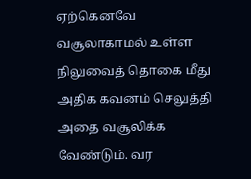ஏற்கெனவே வசூலாகாமல் உள்ள நிலுவைத் தொகை மீது அதிக கவனம் செலுத்தி அதை வசூலிக்க வேண்டும். வர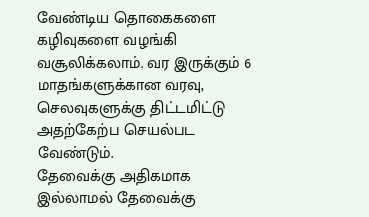வேண்டிய தொகைகளை கழிவுகளை வழங்கி வசூலிக்கலாம். வர இருக்கும் 6 மாதங்களுக்கான வரவு, செலவுகளுக்கு திட்டமிட்டு அதற்கேற்ப செயல்பட வேண்டும்.
தேவைக்கு அதிகமாக இல்லாமல் தேவைக்கு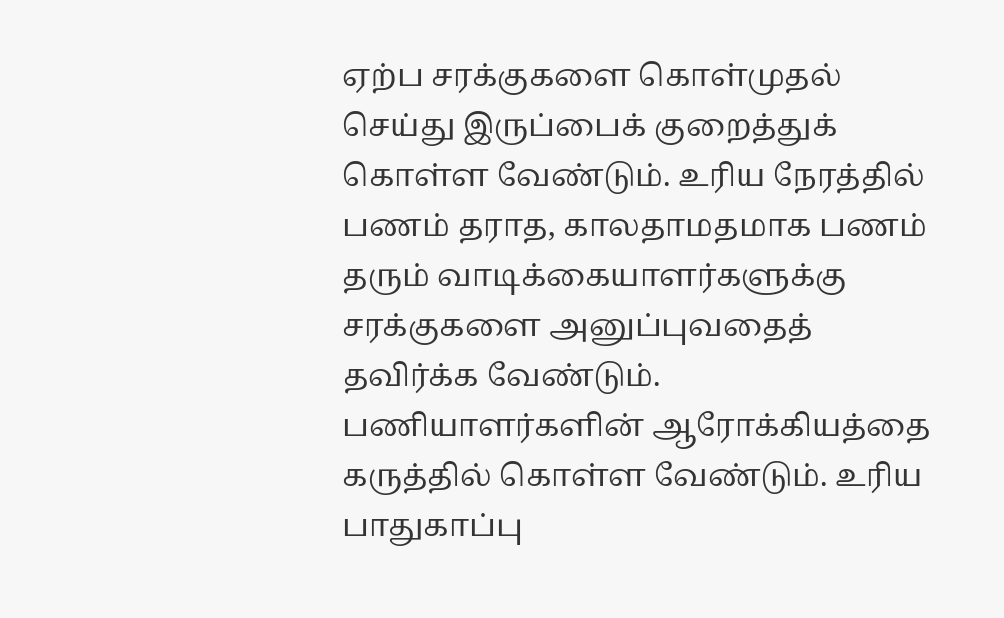ஏற்ப சரக்குகளை கொள்முதல் செய்து இருப்பைக் குறைத்துக் கொள்ள வேண்டும். உரிய நேரத்தில் பணம் தராத, காலதாமதமாக பணம் தரும் வாடிக்கையாளர்களுக்கு சரக்குகளை அனுப்புவதைத் தவிர்க்க வேண்டும்.
பணியாளர்களின் ஆரோக்கியத்தை கருத்தில் கொள்ள வேண்டும். உரிய பாதுகாப்பு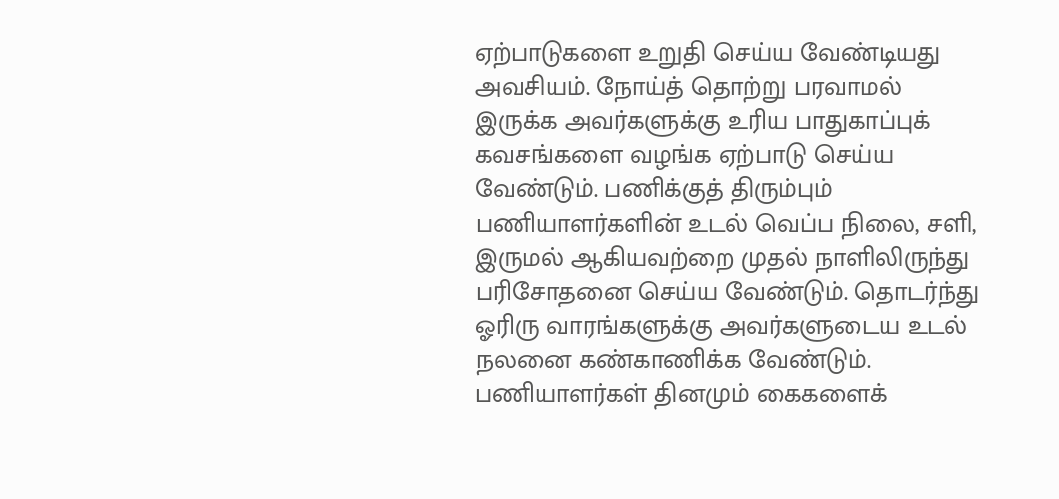ஏற்பாடுகளை உறுதி செய்ய வேண்டியது அவசியம். நோய்த் தொற்று பரவாமல் இருக்க அவர்களுக்கு உரிய பாதுகாப்புக் கவசங்களை வழங்க ஏற்பாடு செய்ய வேண்டும். பணிக்குத் திரும்பும் பணியாளர்களின் உடல் வெப்ப நிலை, சளி, இருமல் ஆகியவற்றை முதல் நாளிலிருந்து பரிசோதனை செய்ய வேண்டும். தொடர்ந்து ஓரிரு வாரங்களுக்கு அவர்களுடைய உடல் நலனை கண்காணிக்க வேண்டும். பணியாளர்கள் தினமும் கைகளைக்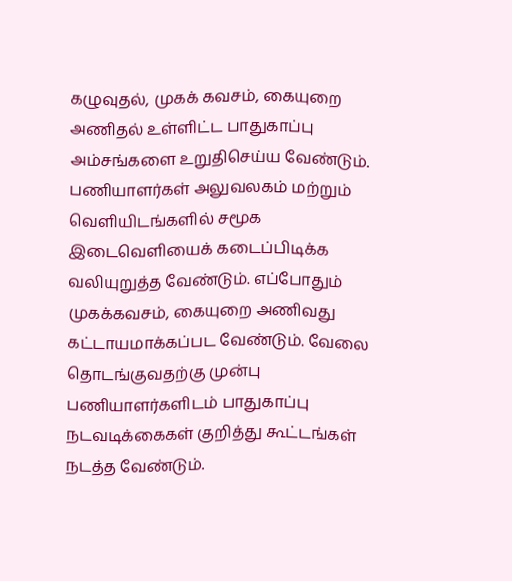கழுவுதல், முகக் கவசம், கையுறை அணிதல் உள்ளிட்ட பாதுகாப்பு அம்சங்களை உறுதிசெய்ய வேண்டும்.
பணியாளர்கள் அலுவலகம் மற்றும் வெளியிடங்களில் சமூக இடைவெளியைக் கடைப்பிடிக்க வலியுறுத்த வேண்டும். எப்போதும் முகக்கவசம், கையுறை அணிவது கட்டாயமாக்கப்பட வேண்டும். வேலை தொடங்குவதற்கு முன்பு பணியாளர்களிடம் பாதுகாப்பு நடவடிக்கைகள் குறித்து கூட்டங்கள் நடத்த வேண்டும்.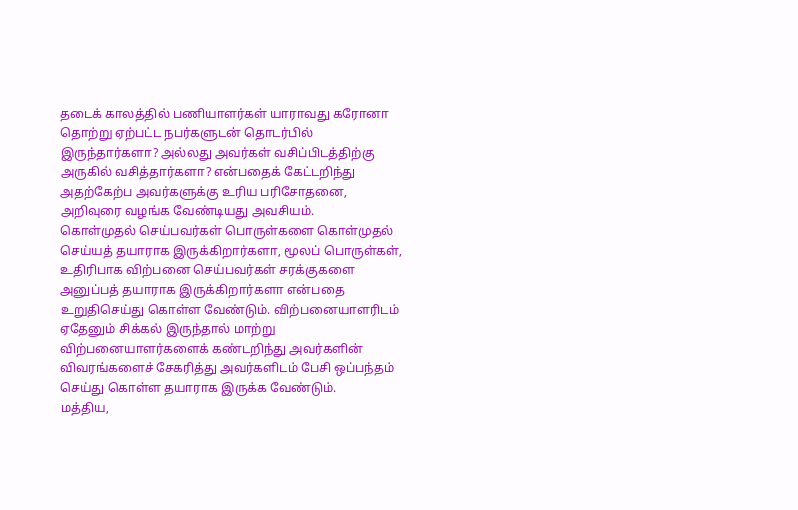தடைக் காலத்தில் பணியாளர்கள் யாராவது கரோனா தொற்று ஏற்பட்ட நபர்களுடன் தொடர்பில் இருந்தார்களா? அல்லது அவர்கள் வசிப்பிடத்திற்கு அருகில் வசித்தார்களா? என்பதைக் கேட்டறிந்து அதற்கேற்ப அவர்களுக்கு உரிய பரிசோதனை, அறிவுரை வழங்க வேண்டியது அவசியம்.
கொள்முதல் செய்பவர்கள் பொருள்களை கொள்முதல் செய்யத் தயாராக இருக்கிறார்களா, மூலப் பொருள்கள், உதிரிபாக விற்பனை செய்பவர்கள் சரக்குகளை அனுப்பத் தயாராக இருக்கிறார்களா என்பதை உறுதிசெய்து கொள்ள வேண்டும். விற்பனையாளரிடம் ஏதேனும் சிக்கல் இருந்தால் மாற்று விற்பனையாளர்களைக் கண்டறிந்து அவர்களின் விவரங்களைச் சேகரித்து அவர்களிடம் பேசி ஒப்பந்தம் செய்து கொள்ள தயாராக இருக்க வேண்டும்.
மத்திய,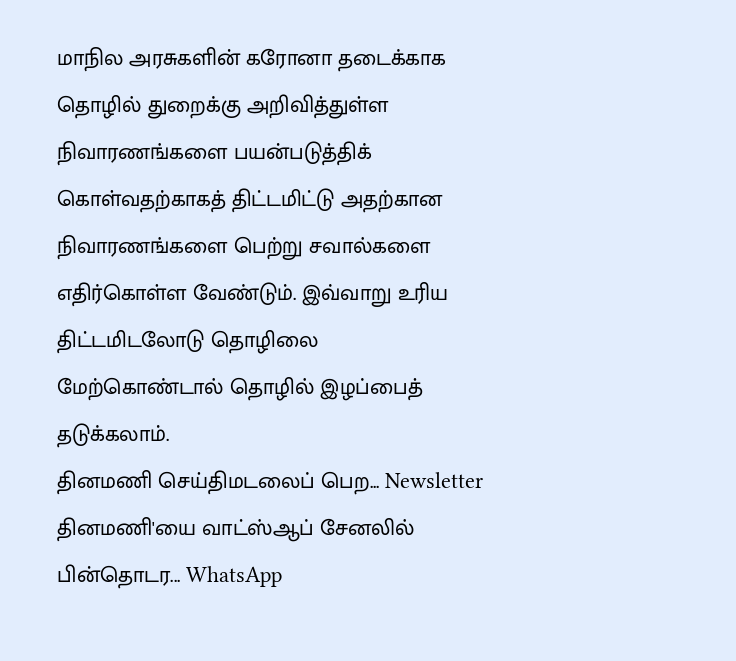மாநில அரசுகளின் கரோனா தடைக்காக தொழில் துறைக்கு அறிவித்துள்ள நிவாரணங்களை பயன்படுத்திக் கொள்வதற்காகத் திட்டமிட்டு அதற்கான நிவாரணங்களை பெற்று சவால்களை எதிர்கொள்ள வேண்டும். இவ்வாறு உரிய திட்டமிடலோடு தொழிலை மேற்கொண்டால் தொழில் இழப்பைத் தடுக்கலாம்.
தினமணி செய்திமடலைப் பெற... Newsletter
தினமணி'யை வாட்ஸ்ஆப் சேனலில் பின்தொடர... WhatsApp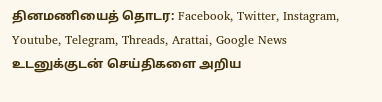தினமணியைத் தொடர: Facebook, Twitter, Instagram, Youtube, Telegram, Threads, Arattai, Google News
உடனுக்குடன் செய்திகளை அறிய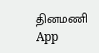தினமணி App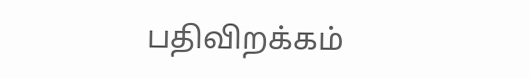பதிவிறக்கம்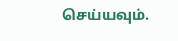செய்யவும்.